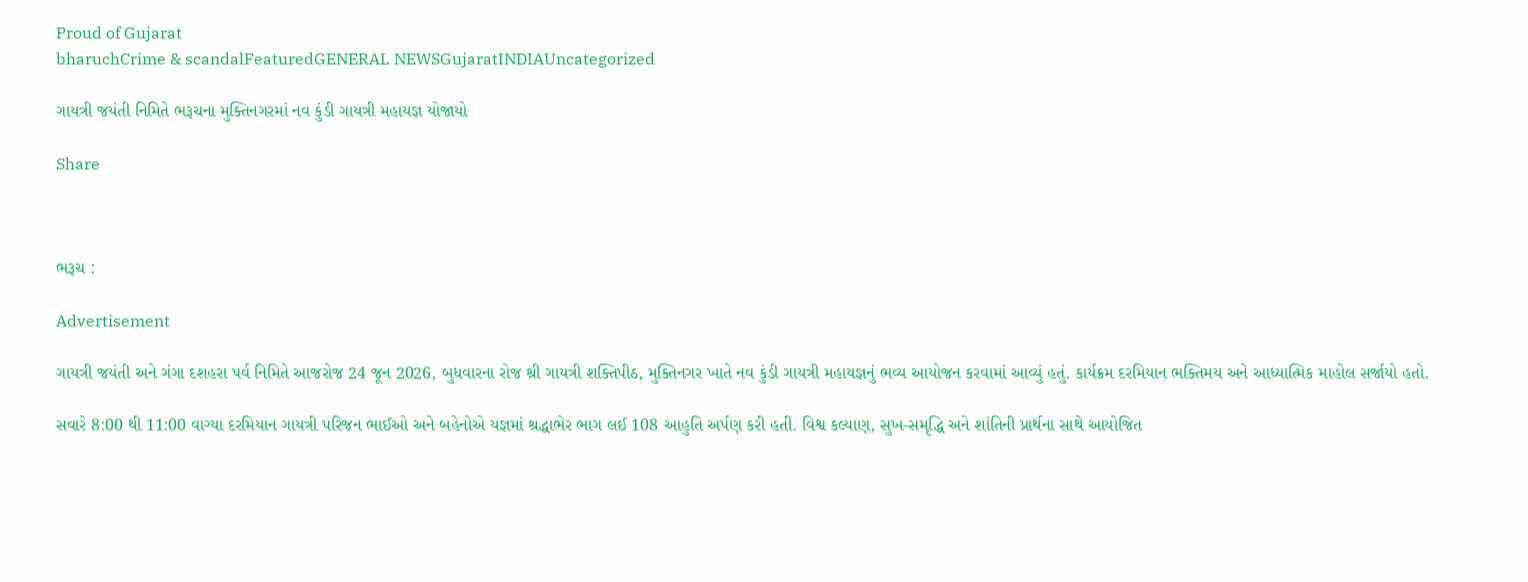Proud of Gujarat
bharuchCrime & scandalFeaturedGENERAL NEWSGujaratINDIAUncategorized

ગાયત્રી જયંતી નિમિતે ભરૂચના મુક્તિનગરમાં નવ કુંડી ગાયત્રી મહાયજ્ઞ યોજાયો

Share



ભરૂચ :

Advertisement

ગાયત્રી જયંતી અને ગંગા દશહરા પર્વ નિમિતે આજરોજ 24 જૂન 2026, બુધવારના રોજ શ્રી ગાયત્રી શક્તિપીઠ, મુક્તિનગર ખાતે નવ કુંડી ગાયત્રી મહાયજ્ઞનું ભવ્ય આયોજન કરવામાં આવ્યું હતું. કાર્યક્રમ દરમિયાન ભક્તિમય અને આધ્યાત્મિક માહોલ સર્જાયો હતો.

સવારે 8:00 થી 11:00 વાગ્યા દરમિયાન ગાયત્રી પરિજન ભાઈઓ અને બહેનોએ યજ્ઞમાં શ્રદ્ધાભેર ભાગ લઈ 108 આહુતિ અર્પણ કરી હતી. વિશ્વ કલ્યાણ, સુખ-સમૃદ્ધિ અને શાંતિની પ્રાર્થના સાથે આયોજિત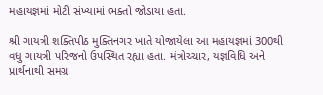મહાયજ્ઞમાં મોટી સંખ્યામાં ભક્તો જોડાયા હતા.

શ્રી ગાયત્રી શક્તિપીઠ મુક્તિનગર ખાતે યોજાયેલા આ મહાયજ્ઞમાં 300થી વધુ ગાયત્રી પરિજનો ઉપસ્થિત રહ્યા હતા. મંત્રોચ્ચાર, યજ્ઞવિધિ અને પ્રાર્થનાથી સમગ્ર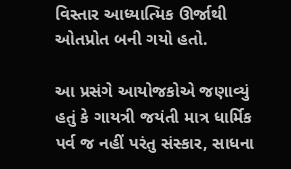વિસ્તાર આધ્યાત્મિક ઊર્જાથી ઓતપ્રોત બની ગયો હતો.

આ પ્રસંગે આયોજકોએ જણાવ્યું હતું કે ગાયત્રી જયંતી માત્ર ધાર્મિક પર્વ જ નહીં પરંતુ સંસ્કાર, સાધના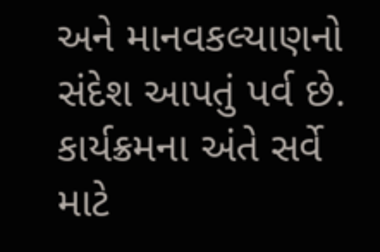અને માનવકલ્યાણનો સંદેશ આપતું પર્વ છે. કાર્યક્રમના અંતે સર્વે માટે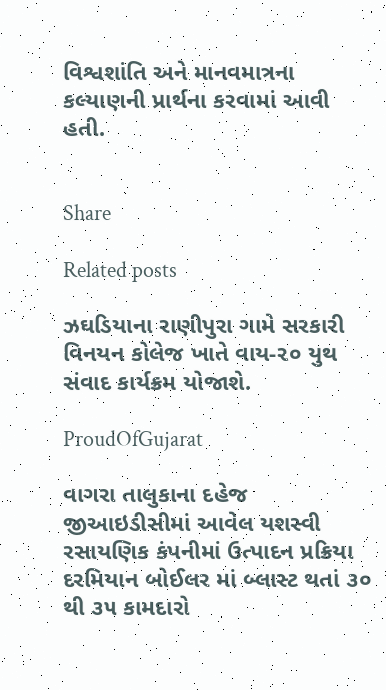વિશ્વશાંતિ અને માનવમાત્રના કલ્યાણની પ્રાર્થના કરવામાં આવી હતી.


Share

Related posts

ઝઘડિયાના રાણીપુરા ગામે સરકારી વિનયન કોલેજ ખાતે વાય-૨૦ યુથ સંવાદ કાર્યક્રમ યોજાશે.

ProudOfGujarat

વાગરા તાલુકાના દહેજ જીઆઇડીસીમાં આવેલ યશસ્વી રસાયણિક કંપનીમાં ઉત્પાદન પ્રક્રિયા દરમિયાન બોઈલર માં બ્લાસ્ટ થતાં ૩૦ થી ૩૫ કામદારો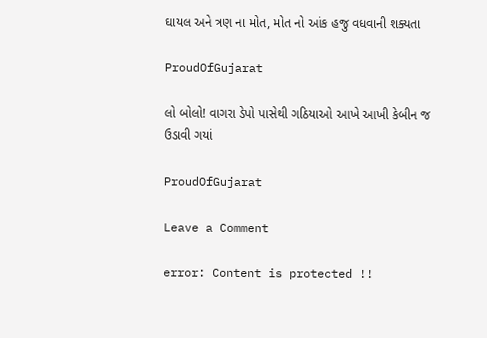ઘાયલ અને ત્રણ ના મોત, મોત નો આંક હજુ વધવાની શક્યતા

ProudOfGujarat

લો બોલો! વાગરા ડેપો પાસેથી ગઠિયાઓ આખે આખી કેબીન જ ઉડાવી ગયાં

ProudOfGujarat

Leave a Comment

error: Content is protected !!